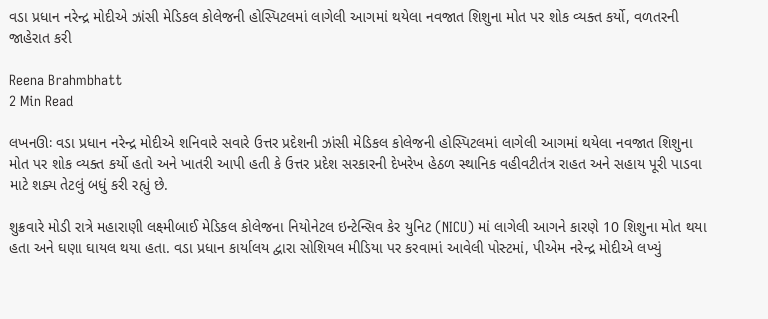વડા પ્રધાન નરેન્દ્ર મોદીએ ઝાંસી મેડિકલ કોલેજની હોસ્પિટલમાં લાગેલી આગમાં થયેલા નવજાત શિશુના મોત પર શોક વ્યક્ત કર્યો, વળતરની જાહેરાત કરી

Reena Brahmbhatt
2 Min Read

લખનઊઃ વડા પ્રધાન નરેન્દ્ર મોદીએ શનિવારે સવારે ઉત્તર પ્રદેશની ઝાંસી મેડિકલ કોલેજની હોસ્પિટલમાં લાગેલી આગમાં થયેલા નવજાત શિશુના મોત પર શોક વ્યક્ત કર્યો હતો અને ખાતરી આપી હતી કે ઉત્તર પ્રદેશ સરકારની દેખરેખ હેઠળ સ્થાનિક વહીવટીતંત્ર રાહત અને સહાય પૂરી પાડવા માટે શક્ય તેટલું બધું કરી રહ્યું છે.

શુક્રવારે મોડી રાત્રે મહારાણી લક્ષ્મીબાઈ મેડિકલ કોલેજના નિયોનેટલ ઇન્ટેન્સિવ કેર યુનિટ (NICU) માં લાગેલી આગને કારણે 10 શિશુના મોત થયા હતા અને ઘણા ઘાયલ થયા હતા. વડા પ્રધાન કાર્યાલય દ્વારા સોશિયલ મીડિયા પર કરવામાં આવેલી પોસ્ટમાં, પીએમ નરેન્દ્ર મોદીએ લખ્યું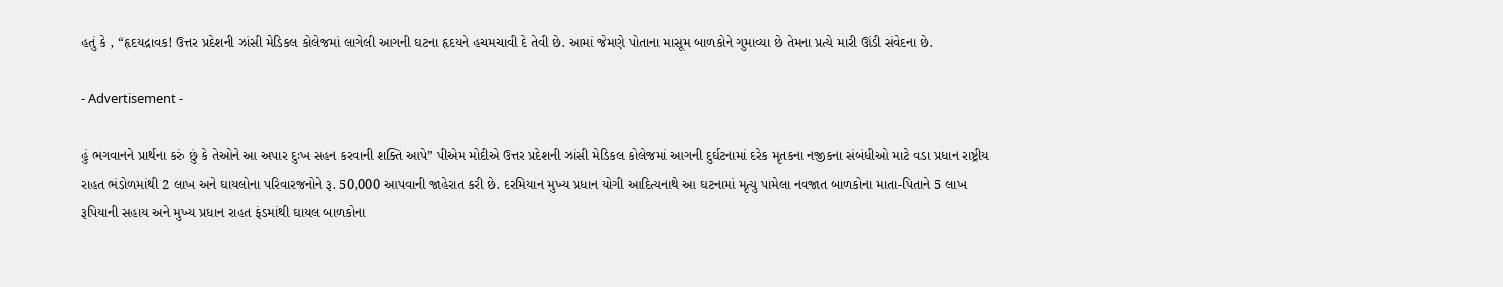હતું કે , “હૃદયદ્રાવક! ઉત્તર પ્રદેશની ઝાંસી મેડિકલ કોલેજમાં લાગેલી આગની ઘટના હૃદયને હચમચાવી દે તેવી છે. આમાં જેમણે પોતાના માસૂમ બાળકોને ગુમાવ્યા છે તેમના પ્રત્યે મારી ઊંડી સંવેદના છે.

- Advertisement -

હું ભગવાનને પ્રાર્થના કરું છું કે તેઓને આ અપાર દુઃખ સહન કરવાની શક્તિ આપે” પીએમ મોદીએ ઉત્તર પ્રદેશની ઝાંસી મેડિકલ કોલેજમાં આગની દુર્ઘટનામાં દરેક મૃતકના નજીકના સંબંધીઓ માટે વડા પ્રધાન રાષ્ટ્રીય રાહત ભંડોળમાંથી 2 લાખ અને ઘાયલોના પરિવારજનોને રૂ. 50,000 આપવાની જાહેરાત કરી છે. દરમિયાન મુખ્ય પ્રધાન યોગી આદિત્યનાથે આ ઘટનામાં મૃત્યુ પામેલા નવજાત બાળકોના માતા-પિતાને 5 લાખ રૂપિયાની સહાય અને મુખ્ય પ્રધાન રાહત ફંડમાંથી ઘાયલ બાળકોના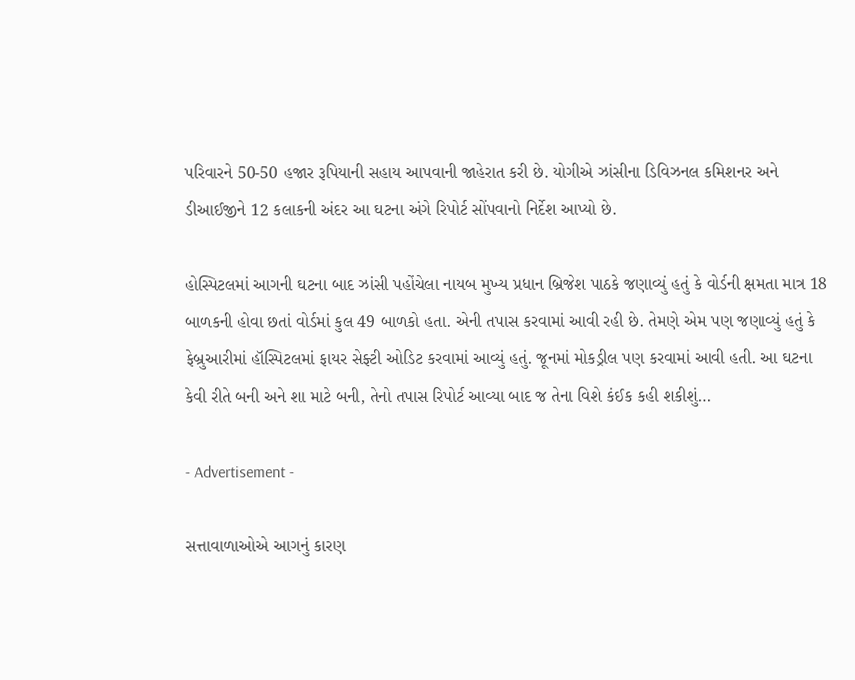પરિવારને 50-50 હજાર રૂપિયાની સહાય આપવાની જાહેરાત કરી છે. યોગીએ ઝાંસીના ડિવિઝનલ કમિશનર અને ડીઆઈજીને 12 કલાકની અંદર આ ઘટના અંગે રિપોર્ટ સોંપવાનો નિર્દેશ આપ્યો છે.

હોસ્પિટલમાં આગની ઘટના બાદ ઝાંસી પહોંચેલા નાયબ મુખ્ય પ્રધાન બ્રિજેશ પાઠકે જણાવ્યું હતું કે વોર્ડની ક્ષમતા માત્ર 18 બાળકની હોવા છતાં વોર્ડમાં કુલ 49 બાળકો હતા. એની તપાસ કરવામાં આવી રહી છે. તેમણે એમ પણ જણાવ્યું હતું કે ફેબ્રુઆરીમાં હૉસ્પિટલમાં ફાયર સેફ્ટી ઓડિટ કરવામાં આવ્યું હતું. જૂનમાં મોકડ્રીલ પણ કરવામાં આવી હતી. આ ઘટના કેવી રીતે બની અને શા માટે બની, તેનો તપાસ રિપોર્ટ આવ્યા બાદ જ તેના વિશે કંઈક કહી શકીશું…

- Advertisement -

સત્તાવાળાઓએ આગનું કારણ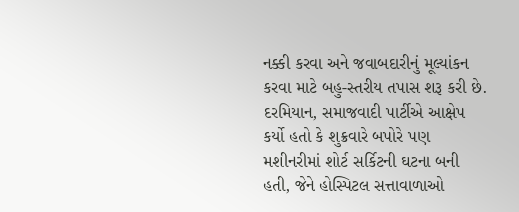નક્કી કરવા અને જવાબદારીનું મૂલ્યાંકન કરવા માટે બહુ-સ્તરીય તપાસ શરૂ કરી છે. દરમિયાન, સમાજવાદી પાર્ટીએ આક્ષેપ કર્યો હતો કે શુક્રવારે બપોરે પણ મશીનરીમાં શોર્ટ સર્કિટની ઘટના બની હતી, જેને હોસ્પિટલ સત્તાવાળાઓ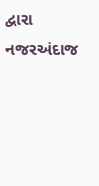દ્વારા નજરઅંદાજ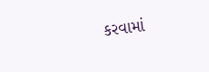કરવામાં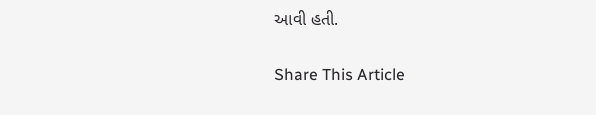આવી હતી.

Share This Article